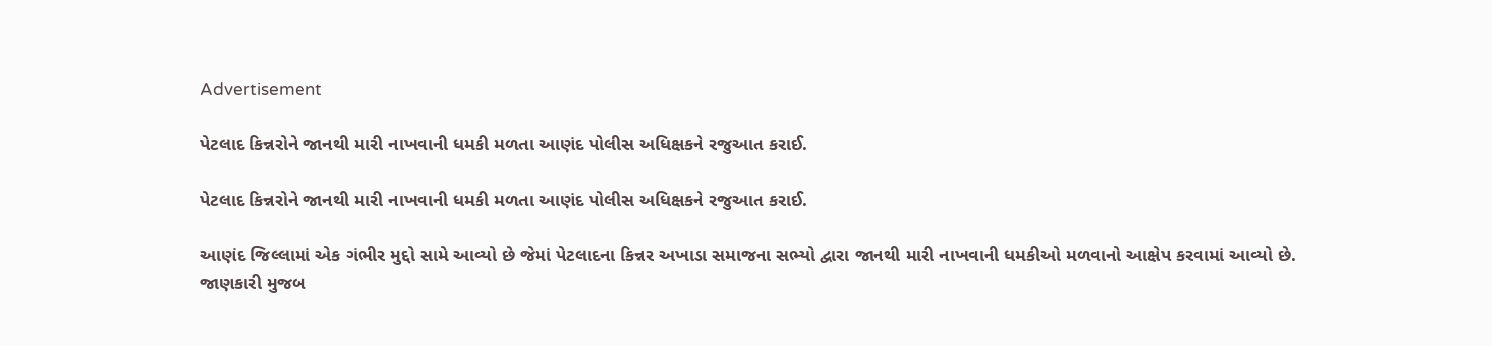Advertisement

પેટલાદ કિન્નરોને જાનથી મારી નાખવાની ધમકી મળતા આણંદ પોલીસ અધિક્ષકને રજુઆત કરાઈ.

પેટલાદ કિન્નરોને જાનથી મારી નાખવાની ધમકી મળતા આણંદ પોલીસ અધિક્ષકને રજુઆત કરાઈ.

આણંદ જિલ્લામાં એક ગંભીર મુદ્દો સામે આવ્યો છે જેમાં પેટલાદના કિન્નર અખાડા સમાજના સભ્યો દ્વારા જાનથી મારી નાખવાની ધમકીઓ મળવાનો આક્ષેપ કરવામાં આવ્યો છે. જાણકારી મુજબ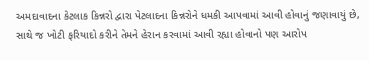અમદાવાદના કેટલાક કિન્નરો દ્વારા પેટલાદના કિન્નરોને ધમકી આપવામાં આવી હોવાનું જણાવાયું છે, સાથે જ ખોટી ફરિયાદો કરીને તેમને હેરાન કરવામાં આવી રહ્યા હોવાનો પણ આરોપ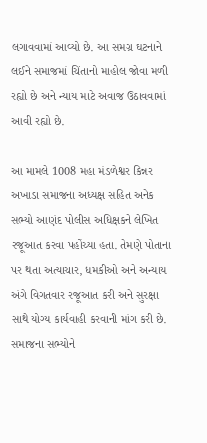લગાવવામાં આવ્યો છે. આ સમગ્ર ઘટનાને લઈને સમાજમાં ચિંતાનો માહોલ જોવા મળી રહ્યો છે અને ન્યાય માટે અવાજ ઉઠાવવામાં આવી રહ્યો છે.

આ મામલે 1008 મહા મંડળેશ્વર કિન્નર અખાડા સમાજના અધ્યક્ષ સહિત અનેક સભ્યો આણંદ પોલીસ અધિક્ષકને લેખિત રજૂઆત કરવા પહોંચ્યા હતા. તેમણે પોતાના પર થતા અત્યાચાર, ધમકીઓ અને અન્યાય અંગે વિગતવાર રજૂઆત કરી અને સુરક્ષા સાથે યોગ્ય કાર્યવાહી કરવાની માંગ કરી છે. સમાજના સભ્યોને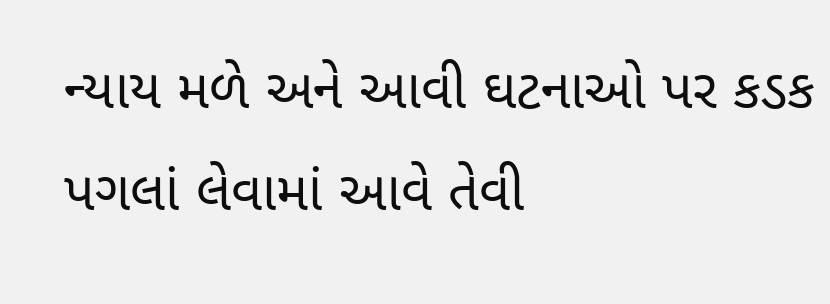ન્યાય મળે અને આવી ઘટનાઓ પર કડક પગલાં લેવામાં આવે તેવી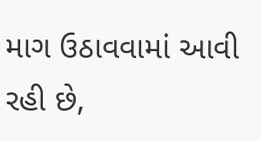માગ ઉઠાવવામાં આવી રહી છે,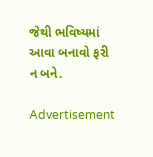જેથી ભવિષ્યમાં આવા બનાવો ફરી ન બને.

Advertisement